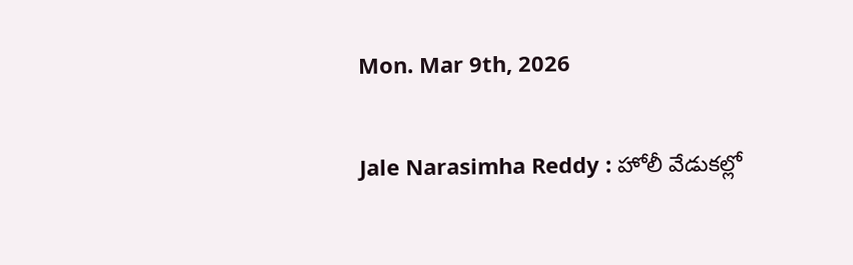Mon. Mar 9th, 2026

Jale Narasimha Reddy : హోలీ వేడుకల్లో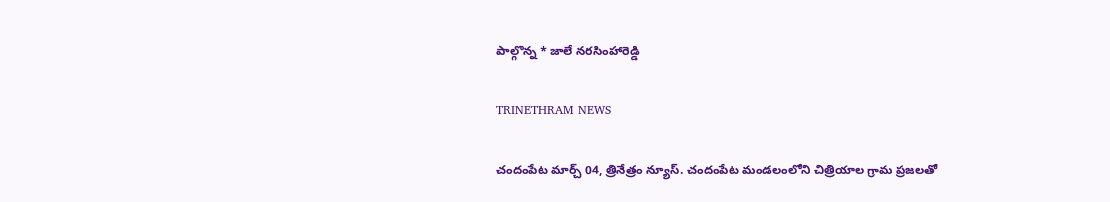పాల్గొన్న * జాలే నరసింహారెడ్డి

TRINETHRAM NEWS

చందంపేట మార్చ్ 04, త్రినేత్రం న్యూస్. చందంపేట మండలంలోని చిత్రియాల గ్రామ ప్రజలతో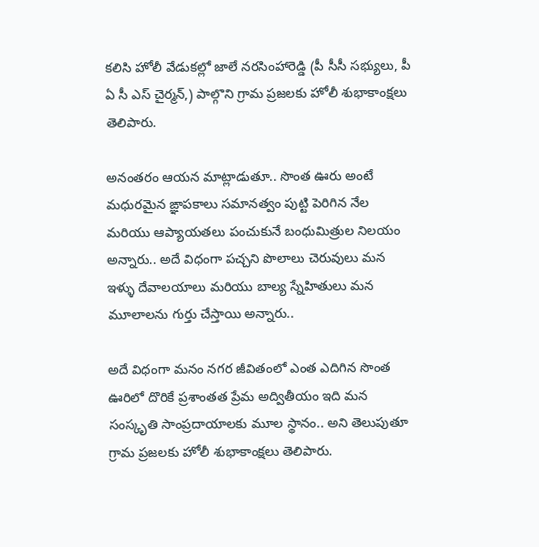కలిసి హోలీ వేడుకల్లో జాలే నరసింహారెడ్డి (పీ సీసీ సభ్యులు, పీ ఏ సీ ఎస్ చైర్మన్,) పాల్గొని గ్రామ ప్రజలకు హోలీ శుభాకాంక్షలు తెలిపారు.

అనంతరం ఆయన మాట్లాడుతూ.. సొంత ఊరు అంటే మధురమైన ఙ్ఞాపకాలు సమానత్వం పుట్టి పెరిగిన నేల మరియు ఆప్యాయతలు పంచుకునే బంధుమిత్రుల నిలయం అన్నారు.. అదే విధంగా పచ్చని పొలాలు చెరువులు మన ఇళ్ళు దేవాలయాలు మరియు బాల్య స్నేహితులు మన మూలాలను గుర్తు చేస్తాయి అన్నారు..

అదే విధంగా మనం నగర జీవితంలో ఎంత ఎదిగిన సొంత ఊరిలో దొరికే ప్రశాంతత ప్రేమ అద్వితీయం ఇది మన సంస్కృతి సాంప్రదాయాలకు మూల స్థానం.. అని తెలుపుతూ గ్రామ ప్రజలకు హోలీ శుభాకాంక్షలు తెలిపారు.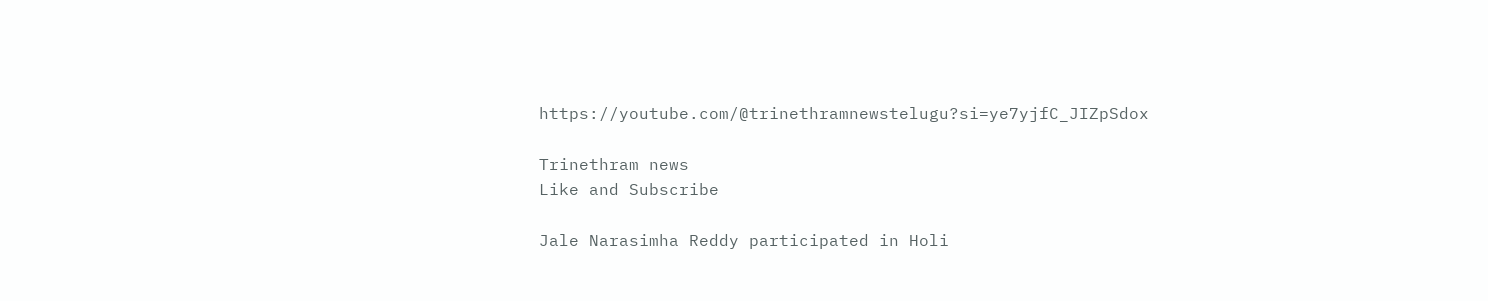https://youtube.com/@trinethramnewstelugu?si=ye7yjfC_JIZpSdox

Trinethram news
Like and Subscribe

Jale Narasimha Reddy participated in Holi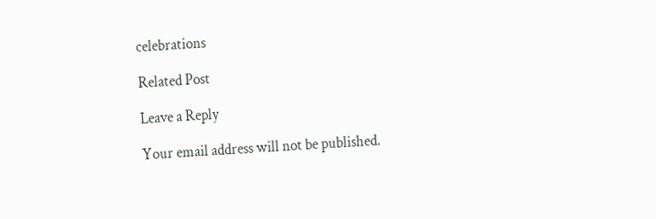celebrations

Related Post

Leave a Reply

Your email address will not be published.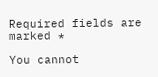Required fields are marked *

You cannot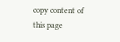copy content of this page